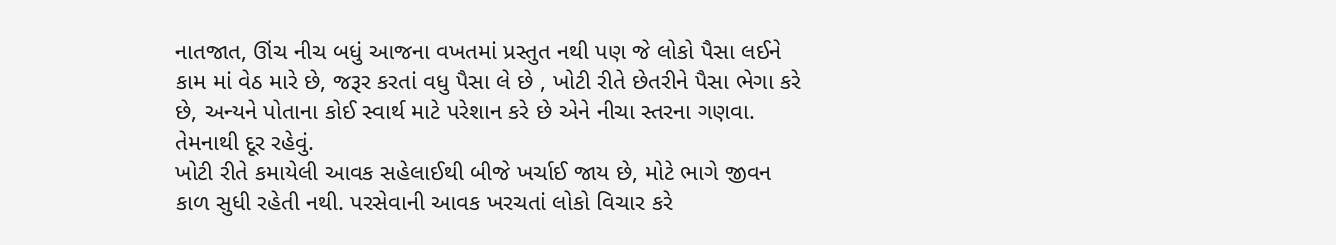નાતજાત, ઊંચ નીચ બધું આજના વખતમાં પ્રસ્તુત નથી પણ જે લોકો પૈસા લઈને કામ માં વેઠ મારે છે, જરૂર કરતાં વધુ પૈસા લે છે , ખોટી રીતે છેતરીને પૈસા ભેગા કરે છે, અન્યને પોતાના કોઈ સ્વાર્થ માટે પરેશાન કરે છે એને નીચા સ્તરના ગણવા. તેમનાથી દૂર રહેવું.
ખોટી રીતે કમાયેલી આવક સહેલાઈથી બીજે ખર્ચાઈ જાય છે, મોટે ભાગે જીવન કાળ સુધી રહેતી નથી. પરસેવાની આવક ખરચતાં લોકો વિચાર કરે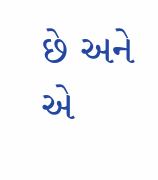છે અને એ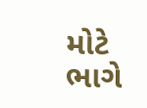મોટે ભાગે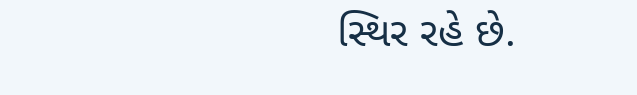સ્થિર રહે છે.